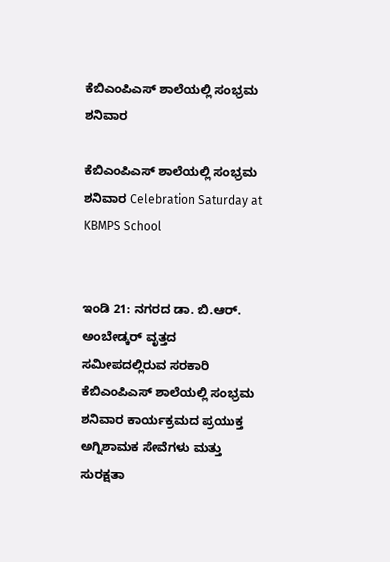ಕೆಬಿಎಂಪಿಎಸ್ ಶಾಲೆಯಲ್ಲಿ ಸಂಭ್ರಮ ಶನಿವಾರ

ಕೆಬಿಎಂಪಿಎಸ್ ಶಾಲೆಯಲ್ಲಿ ಸಂಭ್ರಮ ಶನಿವಾರ Celebration Saturday at KBMPS School


ಇಂಡಿ 21: ನಗರದ ಡಾ. ಬಿ.ಆರ್‌. ಅಂಬೇಡ್ಕರ್ ವೃತ್ತದ ಸಮೀಪದಲ್ಲಿರುವ ಸರಕಾರಿ ಕೆಬಿಎಂಪಿಎಸ್ ಶಾಲೆಯಲ್ಲಿ ಸಂಭ್ರಮ ಶನಿವಾರ ಕಾರ್ಯಕ್ರಮದ ಪ್ರಯುಕ್ತ ಅಗ್ನಿಶಾಮಕ ಸೇವೆಗಳು ಮತ್ತು ಸುರಕ್ಷತಾ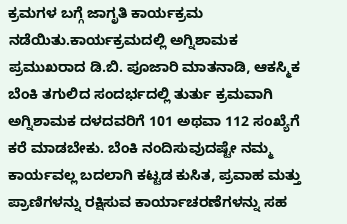ಕ್ರಮಗಳ ಬಗ್ಗೆ ಜಾಗೃತಿ ಕಾರ್ಯಕ್ರಮ ನಡೆಯಿತು.ಕಾರ್ಯಕ್ರಮದಲ್ಲಿ ಅಗ್ನಿಶಾಮಕ ಪ್ರಮುಖರಾದ ಡಿ.ಬಿ. ಪೂಜಾರಿ ಮಾತನಾಡಿ, ಆಕಸ್ಮಿಕ  ಬೆಂಕಿ ತಗುಲಿದ ಸಂದರ್ಭದಲ್ಲಿ ತುರ್ತು ಕ್ರಮವಾಗಿ ಅಗ್ನಿಶಾಮಕ ದಳದವರಿಗೆ 101 ಅಥವಾ 112 ಸಂಖ್ಯೆಗೆ ಕರೆ ಮಾಡಬೇಕು. ಬೆಂಕಿ ನಂದಿಸುವುದಷ್ಟೇ ನಮ್ಮ ಕಾರ್ಯವಲ್ಲ ಬದಲಾಗಿ ಕಟ್ಟಡ ಕುಸಿತ, ಪ್ರವಾಹ ಮತ್ತು ಪ್ರಾಣಿಗಳನ್ನು ರಕ್ಷಿಸುವ ಕಾರ್ಯಾಚರಣೆಗಳನ್ನು ಸಹ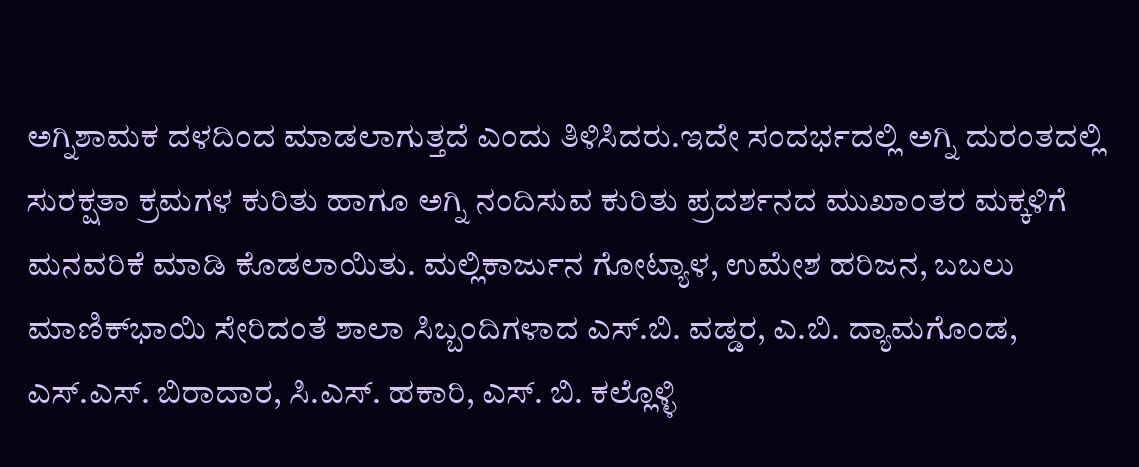ಅಗ್ನಿಶಾಮಕ ದಳದಿಂದ ಮಾಡಲಾಗುತ್ತದೆ ಎಂದು ತಿಳಿಸಿದರು.ಇದೇ ಸಂದರ್ಭದಲ್ಲಿ ಅಗ್ನಿ ದುರಂತದಲ್ಲಿ ಸುರಕ್ಷತಾ ಕ್ರಮಗಳ ಕುರಿತು ಹಾಗೂ ಅಗ್ನಿ ನಂದಿಸುವ ಕುರಿತು ಪ್ರದರ್ಶನದ ಮುಖಾಂತರ ಮಕ್ಕಳಿಗೆ ಮನವರಿಕೆ ಮಾಡಿ ಕೊಡಲಾಯಿತು. ಮಲ್ಲಿಕಾರ್ಜುನ ಗೋಟ್ಯಾಳ, ಉಮೇಶ ಹರಿಜನ, ಬಬಲು ಮಾಣಿಕ್‌ಭಾಯಿ ಸೇರಿದಂತೆ ಶಾಲಾ ಸಿಬ್ಬಂದಿಗಳಾದ ಎಸ್‌.ಬಿ. ವಡ್ಡರ, ಎ.ಬಿ. ದ್ಯಾಮಗೊಂಡ, ಎಸ್‌.ಎಸ್‌. ಬಿರಾದಾರ, ಸಿ.ಎಸ್‌. ಹಕಾರಿ, ಎಸ್‌. ಬಿ. ಕಲ್ಲೊಳ್ಳಿ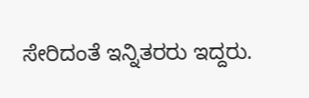ಸೇರಿದಂತೆ ಇನ್ನಿತರರು ಇದ್ದರು.